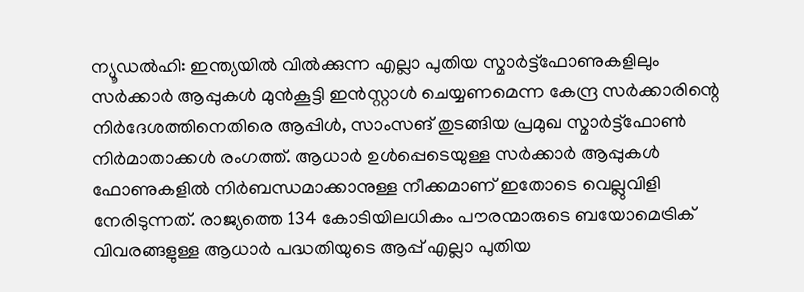ന്യൂഡൽഹി: ഇന്ത്യയിൽ വിൽക്കുന്ന എല്ലാ പുതിയ സ്മാർട്ട്ഫോണുകളിലും സർക്കാർ ആപ്പുകൾ മുൻകൂട്ടി ഇൻസ്റ്റാൾ ചെയ്യണമെന്ന കേന്ദ്ര സർക്കാരിന്റെ നിർദേശത്തിനെതിരെ ആപ്പിൾ, സാംസങ് തുടങ്ങിയ പ്രമുഖ സ്മാർട്ട്ഫോൺ നിർമാതാക്കൾ രംഗത്ത്. ആധാർ ഉൾപ്പെടെയുള്ള സർക്കാർ ആപ്പുകൾ ഫോണുകളിൽ നിർബന്ധമാക്കാനുള്ള നീക്കമാണ് ഇതോടെ വെല്ലുവിളി നേരിടുന്നത്. രാജ്യത്തെ 134 കോടിയിലധികം പൗരന്മാരുടെ ബയോമെട്രിക് വിവരങ്ങളുള്ള ആധാർ പദ്ധതിയുടെ ആപ്പ് എല്ലാ പുതിയ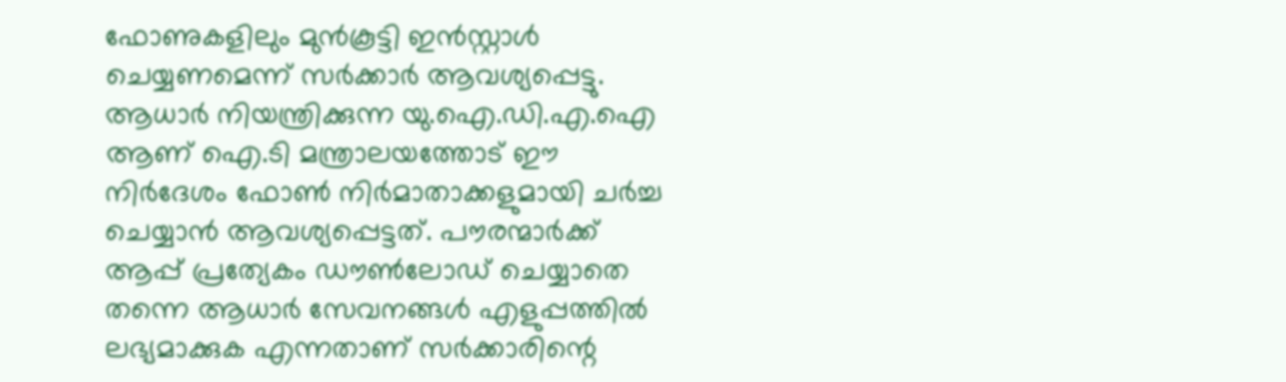ഫോണുകളിലും മുൻകൂട്ടി ഇൻസ്റ്റാൾ ചെയ്യണമെന്ന് സർക്കാർ ആവശ്യപ്പെട്ടു. ആധാർ നിയന്ത്രിക്കുന്ന യു.ഐ.ഡി.എ.ഐ ആണ് ഐ.ടി മന്ത്രാലയത്തോട് ഈ നിർദേശം ഫോൺ നിർമാതാക്കളുമായി ചർച്ച ചെയ്യാൻ ആവശ്യപ്പെട്ടത്. പൗരന്മാർക്ക് ആപ്പ് പ്രത്യേകം ഡൗൺലോഡ് ചെയ്യാതെ തന്നെ ആധാർ സേവനങ്ങൾ എളുപ്പത്തിൽ ലഭ്യമാക്കുക എന്നതാണ് സർക്കാരിന്റെ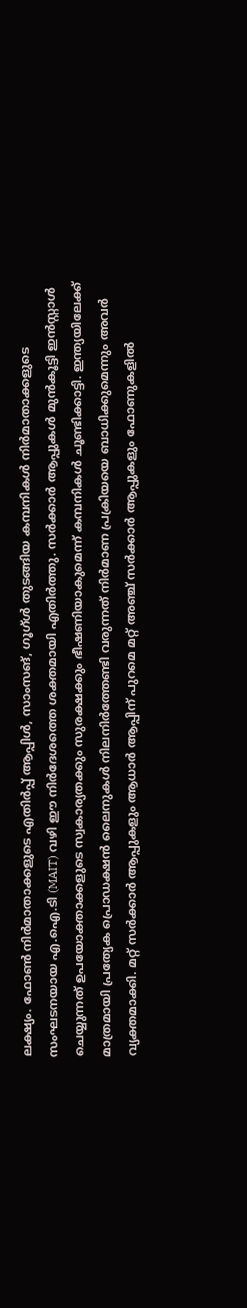ലക്ഷ്യം. ഫോൺ നിർമാതാക്കളുടെ എതിർപ്പ് ആപ്പിൾ, സാംസങ്, ഗൂഗ്ൾ തുടങ്ങിയ കമ്പനികൾ നിർമാതാക്കളുടെ സംഘടനയായ എ.ഐ.ടി (MAIT) വഴി ഈ നിർദേശത്തെ ശക്തമായി എതിർത്തു. സർക്കാർ ആപ്പുകൾ മുൻകൂട്ടി ഇൻസ്റ്റാൾ ചെയ്യുന്നത് ഉപയോക്താക്കളുടെ സ്വകാര്യതക്കും സുരക്ഷക്കും ഭീഷണിയാകുമെന്ന് കമ്പനികൾ ചൂണ്ടിക്കാട്ടി. ഇന്ത്യയിലേക്ക് മാത്രമായി പ്രത്യേക പ്രൊഡക്ഷൻ ലൈനുകൾ നിലനിർത്തേണ്ടി വരുന്നത് നിർമാണ പ്രക്രിയയെ ബാധിക്കുമെന്നും അവർ വ്യക്തമാക്കി. മറ്റ് സർക്കാർ ആപ്പുകളും ആധാർ ആപ്പിന് പുറമെ മറ്റ് അഞ്ച് സർക്കാർ ആപ്പുകളും ഫോണുകളിൽ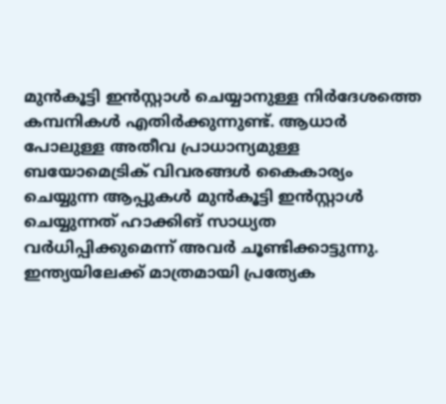മുൻകൂട്ടി ഇൻസ്റ്റാൾ ചെയ്യാനുള്ള നിർദേശത്തെ കമ്പനികൾ എതിർക്കുന്നുണ്ട്. ആധാർ പോലുള്ള അതീവ പ്രാധാന്യമുള്ള ബയോമെട്രിക് വിവരങ്ങൾ കൈകാര്യം ചെയ്യുന്ന ആപ്പുകൾ മുൻകൂട്ടി ഇൻസ്റ്റാൾ ചെയ്യുന്നത് ഹാക്കിങ് സാധ്യത വർധിപ്പിക്കുമെന്ന് അവർ ചൂണ്ടിക്കാട്ടുന്നു. ഇന്ത്യയിലേക്ക് മാത്രമായി പ്രത്യേക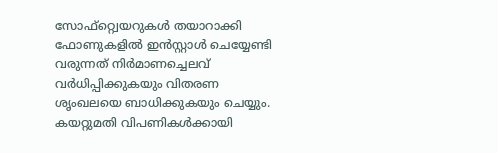സോഫ്റ്റ്വെയറുകൾ തയാറാക്കി ഫോണുകളിൽ ഇൻസ്റ്റാൾ ചെയ്യേണ്ടി വരുന്നത് നിർമാണച്ചെലവ് വർധിപ്പിക്കുകയും വിതരണ ശൃംഖലയെ ബാധിക്കുകയും ചെയ്യും. കയറ്റുമതി വിപണികൾക്കായി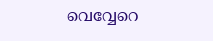വെവ്വേറെ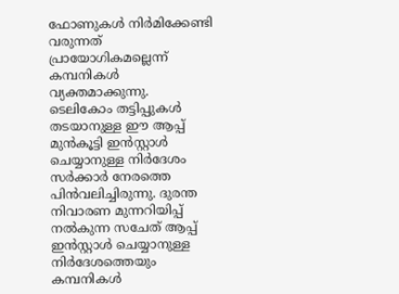ഫോണുകൾ നിർമിക്കേണ്ടി വരുന്നത് പ്രായോഗികമല്ലെന്ന് കമ്പനികൾ വ്യക്തമാക്കുന്നു. ടെലികോം തട്ടിപ്പുകൾ തടയാനുള്ള ഈ ആപ്പ് മുൻകൂട്ടി ഇൻസ്റ്റാൾ ചെയ്യാനുള്ള നിർദേശം സർക്കാർ നേരത്തെ പിൻവലിച്ചിരുന്നു. ദുരന്ത നിവാരണ മുന്നറിയിപ്പ് നൽകുന്ന സചേത് ആപ്പ് ഇൻസ്റ്റാൾ ചെയ്യാനുള്ള നിർദേശത്തെയും കമ്പനികൾ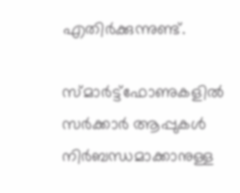എതിർക്കുന്നുണ്ട്.

സ്മാർട്ട്ഫോണുകളിൽ സർക്കാർ ആപ്പുകൾ നിർബന്ധമാക്കാനുള്ള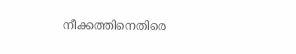നീക്കത്തിനെതിരെ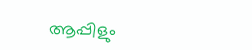ആപ്പിളും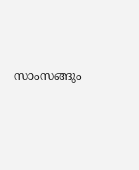സാംസങ്ങും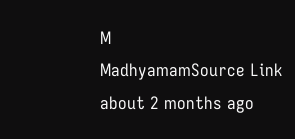M
MadhyamamSource Link
about 2 months ago